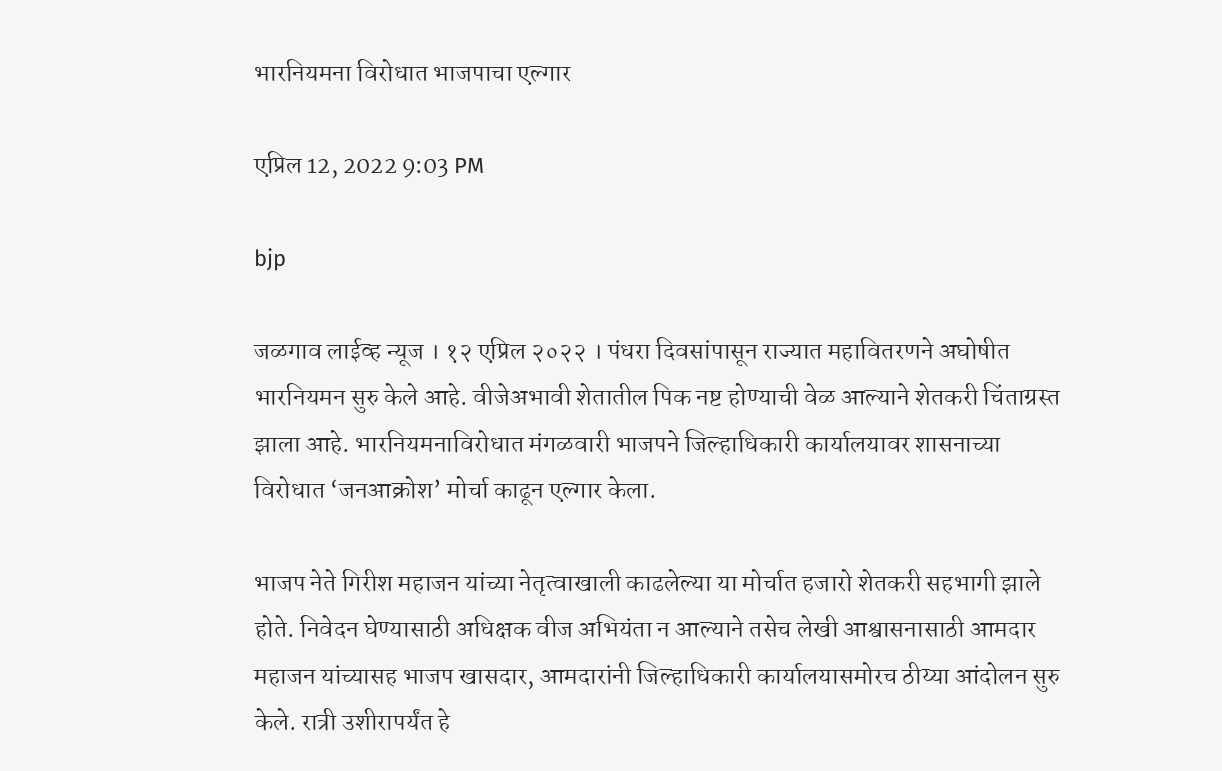भारनियमना विरोधात भाजपाचा एल्गार

एप्रिल 12, 2022 9:03 PM

bjp

जळगाव लाईव्ह न्यूज । १२ एप्रिल २०२२ । पंधरा दिवसांपासून राज्यात महावितरणने अघोषीत भारनियमन सुरु केले आहे. वीजेअभावी शेतातील पिक नष्ट होण्याची वेळ आल्याने शेतकरी चिंताग्रस्त झाला आहे. भारनियमनाविरोधात मंगळवारी भाजपने जिल्हाधिकारी कार्यालयावर शासनाच्या विरोधात ‘जनआक्रोश’ मोर्चा काढून एल्गार केला.

भाजप नेते गिरीश महाजन यांच्या नेतृत्वाखाली काढलेल्या या मोर्चात हजारो शेतकरी सहभागी झाले होते. निवेदन घेण्यासाठी अधिक्षक वीज अभियंता न आल्याने तसेच लेखी आश्वासनासाठी आमदार महाजन यांच्यासह भाजप खासदार, आमदारांनी जिल्हाधिकारी कार्यालयासमोरच ठीय्या आंदोलन सुरु केले. रात्री उशीरापर्यंत हे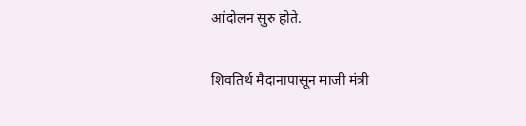आंदोलन सुरु होते.

शिवतिर्थ मैदानापासून माजी मंत्री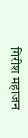गिरीश महाजन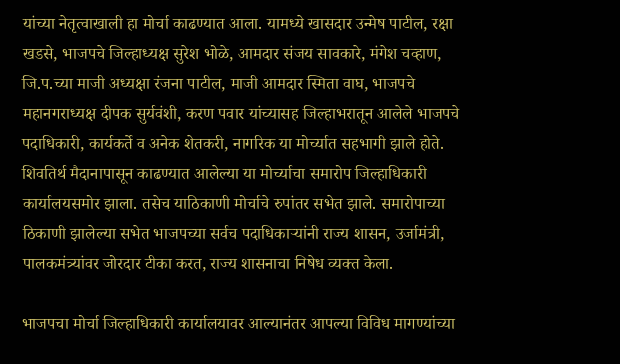यांच्या नेतृत्वाखाली हा मोर्चा काढण्यात आला. यामध्ये खासदार उन्मेष पाटील, रक्षा खडसे, भाजपचे जिल्हाध्यक्ष सुरेश भोळे, आमदार संजय सावकारे, मंगेश चव्हाण, जि.प.च्या माजी अध्यक्षा रंजना पाटील, माजी आमदार स्मिता वाघ, भाजपचे महानगराध्यक्ष दीपक सुर्यवंशी, करण पवार यांच्यासह जिल्हाभरातून आलेले भाजपचे पदाधिकारी, कार्यकर्ते व अनेक शेतकरी, नागरिक या मोर्च्यात सहभागी झाले होते. शिवतिर्थ मैदानापासून काढण्यात आलेल्या या मोर्च्याचा समारोप जिल्हाधिकारी कार्यालयसमोर झाला. तसेच याठिकाणी मोर्चाचे रुपांतर सभेत झाले. समारोपाच्या ठिकाणी झालेल्या सभेत भाजपच्या सर्वच पदाधिकाऱ्यांनी राज्य शासन, उर्जामंत्री, पालकमंत्र्यांवर जोरदार टीका करत, राज्य शासनाचा निषेध व्यक्त केला.

भाजपचा मोर्चा जिल्हाधिकारी कार्यालयावर आल्यानंतर आपल्या विविध मागण्यांच्या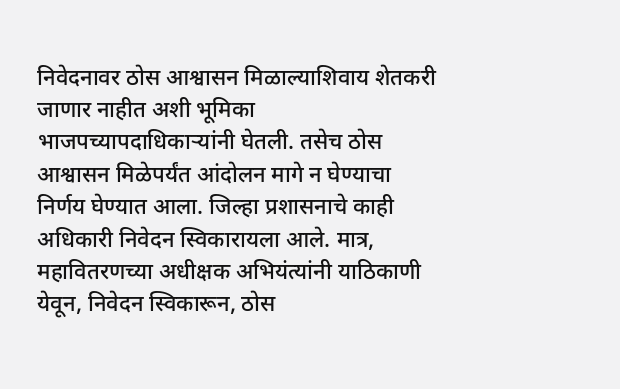निवेदनावर ठोस आश्वासन मिळाल्याशिवाय शेतकरी जाणार नाहीत अशी भूमिका भाजपच्यापदाधिकाऱ्यांनी घेतली. तसेच ठोस आश्वासन मिळेपर्यंत आंदोलन मागे न घेण्याचा निर्णय घेण्यात आला. जिल्हा प्रशासनाचे काही अधिकारी निवेदन स्विकारायला आले. मात्र, महावितरणच्या अधीक्षक अभियंत्यांनी याठिकाणी येवून, निवेदन स्विकारून, ठोस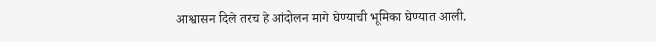आश्वासन दिले तरच हे आंदोलन मागे घेण्याची भूमिका घेण्यात आली.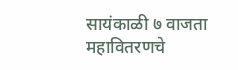सायंकाळी ७ वाजता महावितरणचे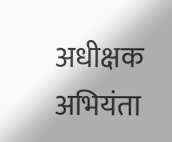अधीक्षक अभियंता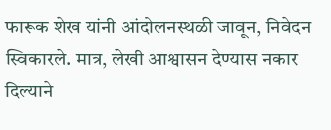फारूक शेख यांनी आंदोलनस्थळी जावून, निवेदन स्विकारले. मात्र, लेखी आश्वासन देण्यास नकार दिल्याने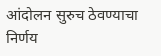आंदोलन सुरुच ठेवण्याचा निर्णय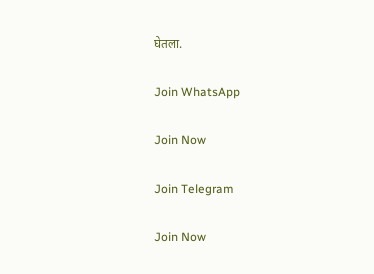घेतला.

Join WhatsApp

Join Now

Join Telegram

Join Now